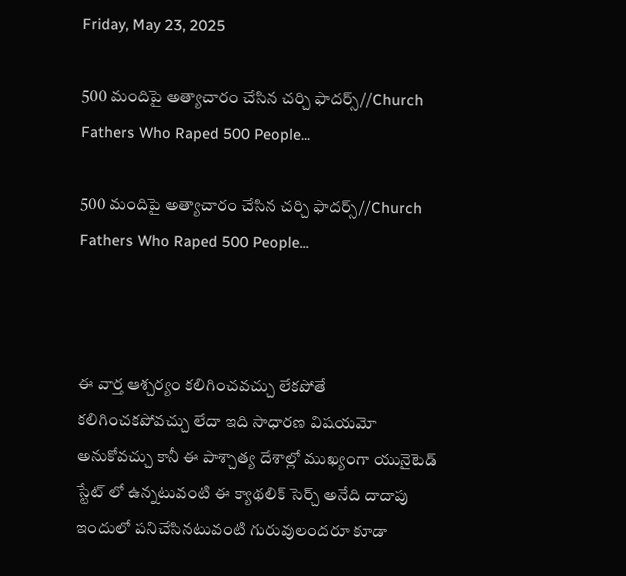Friday, May 23, 2025

500 మందిపై అత్యాచారం చేసిన చర్చి ఫాదర్స్//Church Fathers Who Raped 500 People...

500 మందిపై అత్యాచారం చేసిన చర్చి ఫాదర్స్//Church Fathers Who Raped 500 People...



ఈ వార్త ఆశ్చర్యం కలిగించవచ్చు లేకపోతే కలిగించకపోవచ్చు లేదా ఇది సాధారణ విషయమో అనుకోవచ్చు కానీ ఈ పాశ్చాత్య దేశాల్లో ముఖ్యంగా యునైటెడ్ స్టేట్ లో ఉన్నటువంటి ఈ క్యాథలిక్ సెర్చ్ అనేది దాదాపు ఇందులో పనిచేసినటువంటి గురువులందరూ కూడా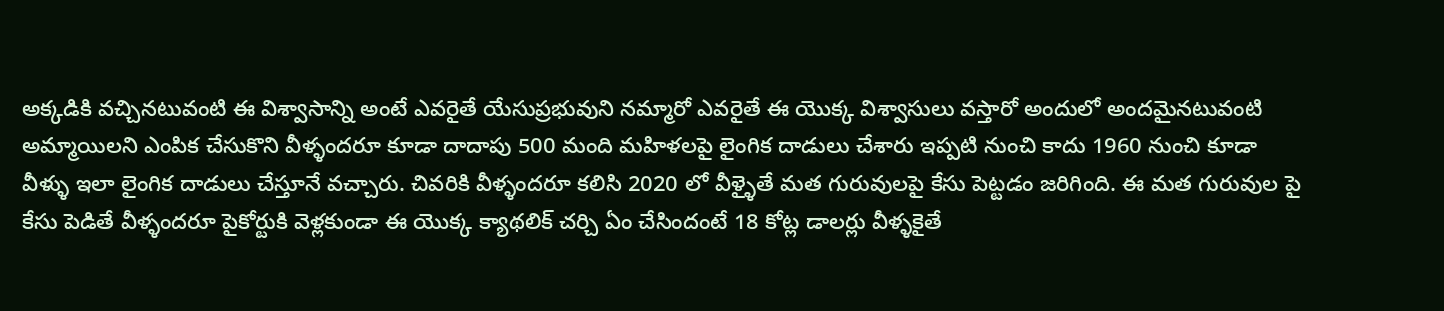అక్కడికి వచ్చినటువంటి ఈ విశ్వాసాన్ని అంటే ఎవరైతే యేసుప్రభువుని నమ్మారో ఎవరైతే ఈ యొక్క విశ్వాసులు వస్తారో అందులో అందమైనటువంటి అమ్మాయిలని ఎంపిక చేసుకొని వీళ్ళందరూ కూడా దాదాపు 500 మంది మహిళలపై లైంగిక దాడులు చేశారు ఇప్పటి నుంచి కాదు 1960 నుంచి కూడా వీళ్ళు ఇలా లైంగిక దాడులు చేస్తూనే వచ్చారు. చివరికి వీళ్ళందరూ కలిసి 2020 లో వీళ్ళైతే మత గురువులపై కేసు పెట్టడం జరిగింది. ఈ మత గురువుల పై కేసు పెడితే వీళ్ళందరూ పైకోర్టుకి వెళ్లకుండా ఈ యొక్క క్యాథలిక్ చర్చి ఏం చేసిందంటే 18 కోట్ల డాలర్లు వీళ్ళకైతే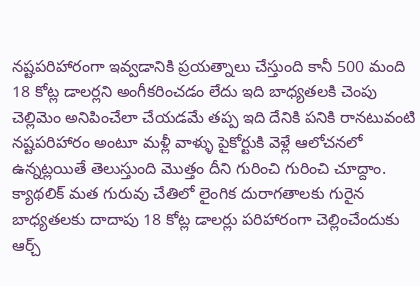నష్టపరిహారంగా ఇవ్వడానికి ప్రయత్నాలు చేస్తుంది కానీ 500 మంది 18 కోట్ల డాలర్లని అంగీకరించడం లేదు ఇది బాధ్యతలకి చెంపు చెల్లిమెం అనిపించేలా చేయడమే తప్ప ఇది దేనికి పనికి రానటువంటి నష్టపరిహారం అంటూ మళ్లీ వాళ్ళు పైకోర్టుకి వెళ్లే ఆలోచనలో ఉన్నట్లయితే తెలుస్తుంది మొత్తం దీని గురించి గురించి చూద్దాం. క్యాథలిక్ మత గురువు చేతిలో లైంగిక దురాగతాలకు గురైన బాధ్యతలకు దాదాపు 18 కోట్ల డాలర్లు పరిహారంగా చెల్లించేందుకు ఆర్చ్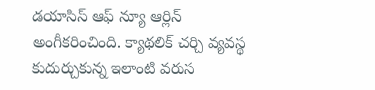డయాసిస్ ఆఫ్ న్యూ ఆర్లిన్ అంగీకరించింది. క్యాథలిక్ చర్చి వ్యవస్థ కుదుర్చుకున్న ఇలాంటి వరుస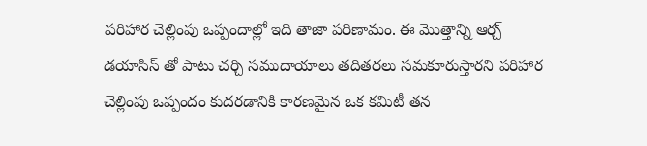పరిహార చెల్లింపు ఒప్పందాల్లో ఇది తాజా పరిణామం. ఈ మొత్తాన్ని ఆర్చ్ డయాసిస్ తో పాటు చర్చి సముదాయాలు తదితరలు సమకూరుస్తారని పరిహార చెల్లింపు ఒప్పందం కుదరడానికి కారణమైన ఒక కమిటీ తన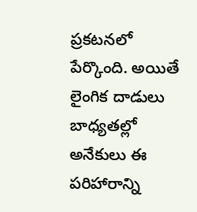ప్రకటనలో పేర్కొంది. అయితే లైంగిక దాడులు బాధ్యతల్లో అనేకులు ఈ పరిహారాన్ని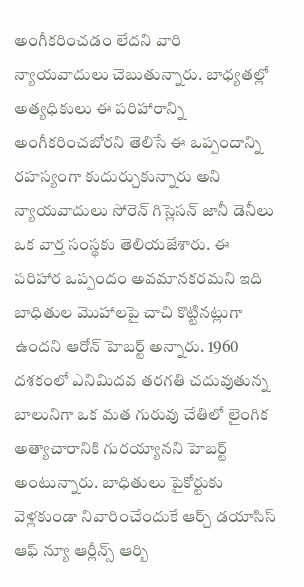అంగీకరించడం లేదని వారి న్యాయవాదులు చెబుతున్నారు. బాధ్యతల్లో అత్యధికులు ఈ పరిహారాన్ని అంగీకరించబోరని తెలిసే ఈ ఒప్పందాన్ని రహస్యంగా కుదుర్చుకున్నారు అని న్యాయవాదులు సోరెన్ గిస్లెసన్ జానీ డెనీలు ఒక వార్త సంస్థకు తెలియజేశారు. ఈ పరిహార ఒప్పందం అవమానకరమని ఇది బాధితుల మొహాలపై చాచి కొట్టినట్లుగా ఉందని ఆరోన్ హెబర్ట్ అన్నారు. 1960 దశకంలో ఎనిమిదవ తరగతి చదువుతున్న బాలునిగా ఒక మత గురువు చేతిలో లైంగిక అత్యాచారానికి గురయ్యానని హెబర్ట్ అంటున్నారు. బాధితులు పైకోర్టుకు వెళ్లకుండా నివారించేందుకే ఆర్చ్ డయాసిస్ ఆఫ్ న్యూ ఆర్లీన్స్ ఆర్బి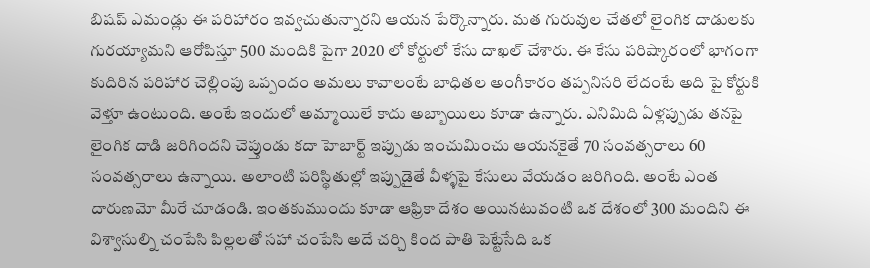బిషప్ ఎమండ్లు ఈ పరిహారం ఇవ్వచుతున్నారని ఆయన పేర్కొన్నారు. మత గురువుల చేతలో లైంగిక దాడులకు గురయ్యామని ఆరోపిస్తూ 500 మందికి పైగా 2020 లో కోర్టులో కేసు దాఖల్ చేశారు. ఈ కేసు పరిష్కారంలో భాగంగా కుదిరిన పరిహార చెల్లింపు ఒప్పందం అమలు కావాలంటే బాధితల అంగీకారం తప్పనిసరి లేదంటే అది పై కోర్టుకి వెళ్తూ ఉంటుంది. అంటే ఇందులో అమ్మాయిలే కాదు అబ్బాయిలు కూడా ఉన్నారు. ఎనిమిది ఏళ్లప్పుడు తనపై లైంగిక దాడి జరిగిందని చెప్తుండు కదా హెబార్ట్ ఇప్పుడు ఇంచుమించు ఆయనకైతే 70 సంవత్సరాలు 60 సంవత్సరాలు ఉన్నాయి. అలాంటి పరిస్థితుల్లో ఇప్పుడైతే వీళ్ళపై కేసులు వేయడం జరిగింది. అంటే ఎంత దారుణమో మీరే చూడండి. ఇంతకుముందు కూడా ఆఫ్రికా దేశం అయినటువంటి ఒక దేశంలో 300 మందిని ఈ విశ్వాసుల్ని చంపేసి పిల్లలతో సహా చంపేసి అదే చర్చి కింద పాతి పెట్టేసేది ఒక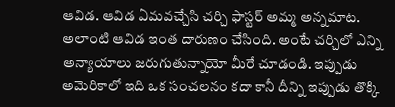ఆవిడ. ఆవిడ ఏమవచ్చేసి చర్చి ఫాస్టర్ అమ్మ అన్నమాట. అలాంటి ఆవిడ ఇంత దారుణం చేసింది. అంటే చర్చిలో ఎన్ని అన్యాయాలు జరుగుతున్నాయో మీరే చూడండి. ఇప్పుడు అమెరికాలో ఇది ఒక సంచలనం కదా కానీ దీన్ని ఇప్పుడు తొక్కి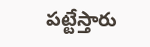పట్టేస్తారు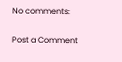No comments:

Post a Comment